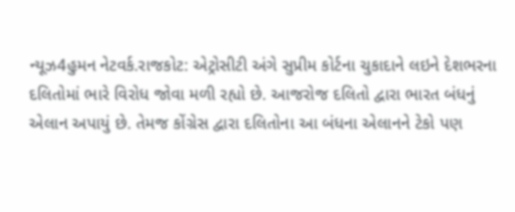ન્યૂઝ4હુમન નેટવર્ક.રાજકોટ: એટ્રોસીટી અંગે સુપ્રીમ કોર્ટના ચુકાદાને લઇને દેશભરના દલિતોમાં ભારે વિરોધ જોવા મળી રહ્યો છે. આજરોજ દલિતો દ્વારા ભારત બંધનું એલાન અપાયું છે. તેમજ કોંગ્રેસ દ્વારા દલિતોના આ બંધના એલાનને ટેકો પણ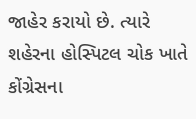જાહેર કરાયો છે. ત્યારે શહેરના હોસ્પિટલ ચોક ખાતે કોંગ્રેસના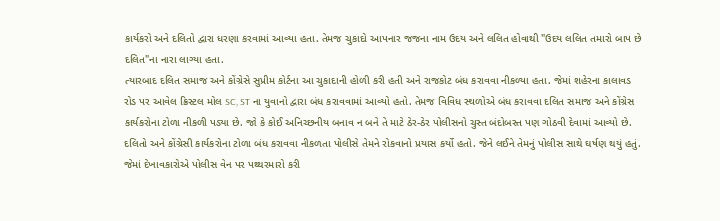કાર્યકરો અને દલિતો દ્વારા ધરણા કરવામાં આવ્યા હતા. તેમજ ચુકાદો આપનાર જજના નામ ઉદય અને લલિત હોવાથી "ઉદય લલિત તમારો બાપ છે દલિત"ના નારા લાગ્યા હતા.
ત્યારબાદ દલિત સમાજ અને કોંગ્રેસે સુપ્રીમ કોર્ટના આ ચુકાદાની હોળી કરી હતી અને રાજકોટ બંધ કરાવવા નીકળ્યા હતા. જેમાં શહેરના કાલાવડ રોડ પર આવેલ ક્રિસ્ટલ મોલ SC, ST ના યુવાનો દ્વારા બંધ કરાવવામાં આવ્યો હતો. તેમજ વિવિધ સ્થળોએ બંધ કરાવવા દલિત સમાજ અને કોંગ્રેસ કાર્યકરોના ટોળા નીકળી પડ્યા છે. જો કે કોઈ અનિચ્છનીય બનાવ ન બને તે માટે ઠેર-ઠેર પોલીસનો ચુસ્ત બંદોબસ્ત પણ ગોઠવી દેવામાં આવ્યો છે.
દલિતો અને કોંગ્રેસી કાર્યકરોના ટોળા બંધ કરાવવા નીકળતા પોલીસે તેમને રોકવાનો પ્રયાસ કર્યો હતો. જેને લઈને તેમનું પોલીસ સાથે ઘર્ષણ થયું હતું. જેમાં દેખાવકારોએ પોલીસ વેન પર પથ્થરમારો કરી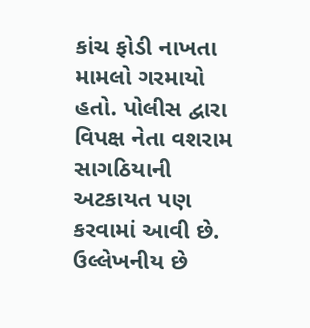કાંચ ફોડી નાખતા મામલો ગરમાયો હતો. પોલીસ દ્વારા વિપક્ષ નેતા વશરામ સાગઠિયાની અટકાયત પણ કરવામાં આવી છે. ઉલ્લેખનીય છે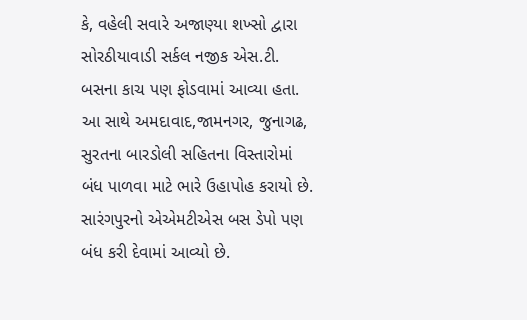કે, વહેલી સવારે અજાણ્યા શખ્સો દ્વારા સોરઠીયાવાડી સર્કલ નજીક એસ.ટી. બસના કાચ પણ ફોડવામાં આવ્યા હતા.
આ સાથે અમદાવાદ,જામનગર, જુનાગઢ, સુરતના બારડોલી સહિતના વિસ્તારોમાં બંધ પાળવા માટે ભારે ઉહાપોહ કરાયો છે. સારંગપુરનો એએમટીએસ બસ ડેપો પણ બંધ કરી દેવામાં આવ્યો છે.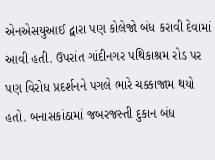એનએસયુઆઈ દ્વારા પણ કોલેજો બંધ કરાવી દેવામાં આવી હતી. ઉપરાંત ગાંદીનગર પથિકાશ્રમ રોડ પર પણ વિરોધ પ્રદર્શનને પગલે ભારે ચક્કાજામ થયો હતો. બનાસકાંઠામાં જબરજસ્તી દુકાન બંધ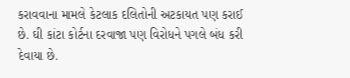કરાવવાના મામલે કેટલાક દલિતોની અટકાયત પણ કરાઈ છે. ઘી કાંટા કોર્ટના દરવાજા પણ વિરોધને પગલે બંધ કરી દેવાયા છે.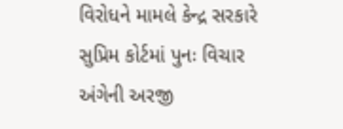વિરોધને મામલે કેન્દ્ર સરકારે સુપ્રિમ કોર્ટમાં પુનઃ વિચાર અંગેની અરજી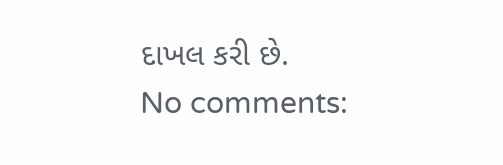દાખલ કરી છે.
No comments: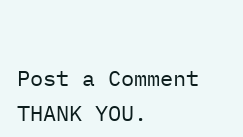Post a Comment
THANK YOU.